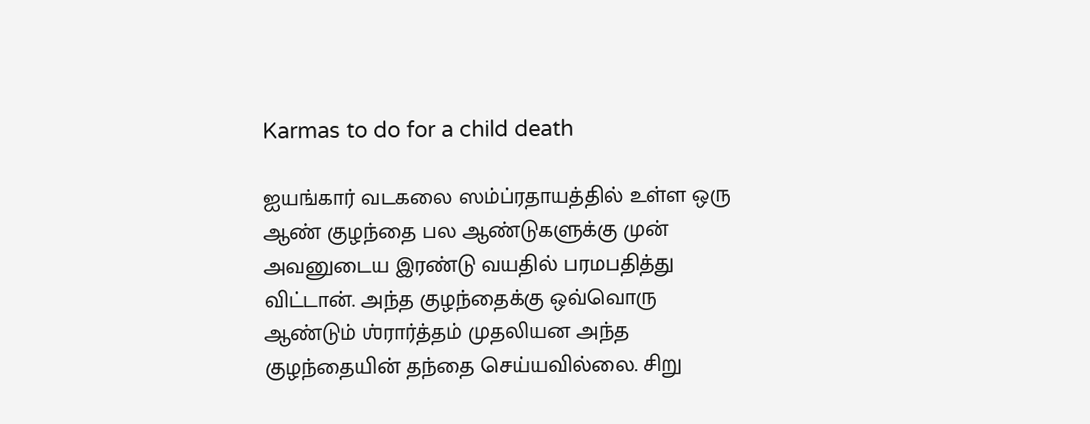Karmas to do for a child death

ஐயங்கார் வடகலை ஸம்ப்ரதாயத்தில் உள்ள ஒரு ஆண் குழந்தை பல ஆண்டுகளுக்கு முன் அவனுடைய இரண்டு வயதில் பரமபதித்து விட்டான். அந்த குழந்தைக்கு ஒவ்வொரு ஆண்டும் ஶ்ரார்த்தம் முதலியன அந்த குழந்தையின் தந்தை செய்யவில்லை. சிறு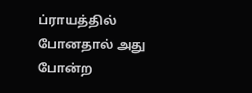ப்ராயத்தில் போனதால் அது போன்ற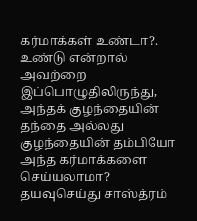கர்மாக்கள் உண்டா?. உண்டு என்றால் அவற்றை இப்பொழுதிலிருந்து, அந்தக் குழந்தையின் தந்தை அல்லது குழந்தையின் தம்பியோ அந்த கர்மாக்களை செய்யலாமா? தயவுசெய்து சாஸ்த்ரம்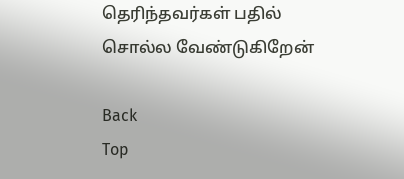தெரிந்தவர்கள் பதில் சொல்ல வேண்டுகிறேன்

Back
Top